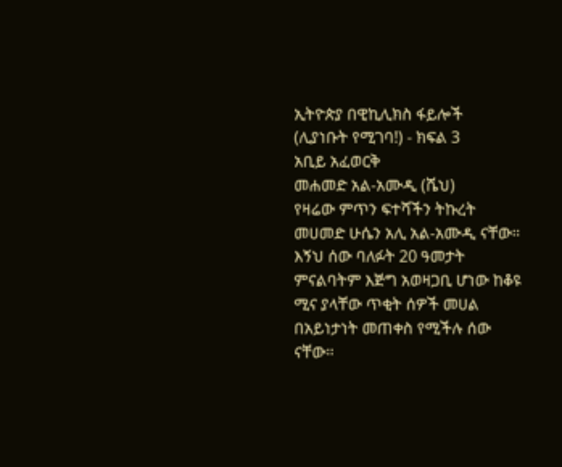ኢትዮጵያ በዊኪሊክስ ፋይሎች
(ሊያነቡት የሚገባ!) - ክፍል 3
አቢይ አፈወርቅ
መሐመድ አል-አሙዲ (ሼህ)
የዛሬው ምጥን ፍተሻችን ትኩረት መሀመድ ሁሴን አሊ አል-አሙዲ ናቸው። እኝህ ሰው ባለፉት 20 ዓመታት ምናልባትም እጅግ አወዛጋቢ ሆነው ከቆዩ ሚና ያላቸው ጥቂት ሰዎች መሀል በአይነታነት መጠቀስ የሚችሉ ሰው ናቸው።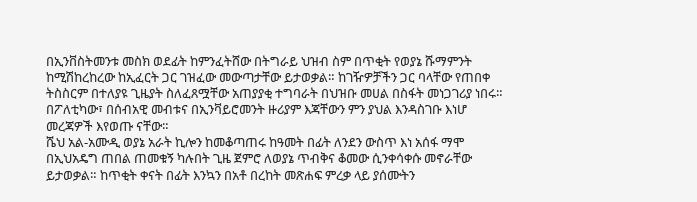በኢንቨስትመንቱ መስክ ወደፊት ከምንፈትሸው በትግራይ ህዝብ ስም በጥቂት የወያኔ ሹማምንት ከሚሽከረከረው ከኢፈርት ጋር ገዝፈው መውጣታቸው ይታወቃል። ከገዥዎቻችን ጋር ባላቸው የጠበቀ ትስስርም በተለያዩ ጊዜያት ስለፈጸሟቸው አጠያያቂ ተግባራት በህዝቡ መሀል በስፋት መነጋገሪያ ነበሩ። በፖለቲካው፣ በሰብአዊ መብቱና በኢንቫይሮመንት ዙሪያም እጃቸውን ምን ያህል እንዳስገቡ እነሆ መረጃዎች እየወጡ ናቸው።
ሼህ አል-አሙዲ ወያኔ አራት ኪሎን ከመቆጣጠሩ ከዓመት በፊት ለንደን ውስጥ እነ አሰፋ ማሞ በኢህአዴግ ጠበል ጠመቁኝ ካሉበት ጊዜ ጀምሮ ለወያኔ ጥብቅና ቆመው ሲንቀሳቀሱ መኖራቸው ይታወቃል። ከጥቂት ቀናት በፊት እንኳን በአቶ በረከት መጽሐፍ ምረቃ ላይ ያሰሙትን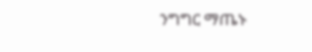ንግግር ማጤኑ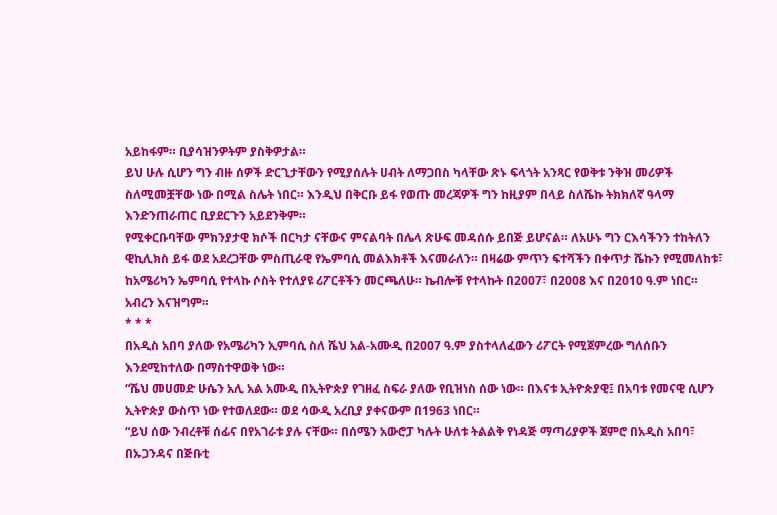አይከፋም። ቢያሳዝንዎትም ያስቅዎታል።
ይህ ሁሉ ሲሆን ግን ብዙ ሰዎች ድርጊታቸውን የሚያሰሉት ሀብት ለማጋበስ ካላቸው ጽኑ ፍላጎት አንጻር የወቅቱ ንቅዝ መሪዎች ስለሚመቿቸው ነው በሚል ስሌት ነበር። እንዲህ በቅርቡ ይፋ የወጡ መረጃዎች ግን ከዚያም በላይ ስለሼኩ ትክክለኛ ዓላማ እንድንጠራጠር ቢያደርጉን አይደንቅም።
የሚቀርቡባቸው ምክንያታዊ ክሶች በርካታ ናቸውና ምናልባት በሌላ ጽሁፍ መዳሰሱ ይበጅ ይሆናል። ለአሁኑ ግን ርእሳችንን ተከትለን ዊኪሊክስ ይፋ ወደ አደረጋቸው ምስጢራዊ የኤምባሲ መልእክቶች እናመራለን። በዛሬው ምጥን ፍተሻችን በቀጥታ ሼኩን የሚመለከቱ፣ ከአሜሪካን ኤምባሲ የተላኩ ሶስት የተለያዩ ሪፖርቶችን መርጫለሁ። ኬብሎቹ የተላኩት በ2007፣ በ2008 እና በ2010 ዓ.ም ነበር። አብረን እናዝግም።
* * *
በአዲስ አበባ ያለው የአሜሪካን ኢምባሲ ስለ ሼህ አል-አሙዲ በ2007 ዓ.ም ያስተላለፈውን ሪፖርት የሚጀምረው ግለሰቡን እንደሚከተለው በማስተዋወቅ ነው።
“ሼህ መሀመድ ሁሴን አሊ አል አሙዲ በኢትዮጵያ የገዘፈ ስፍራ ያለው የቢዝነስ ሰው ነው። በእናቱ ኢትዮጵያዊ፤ በአባቱ የመናዊ ሲሆን ኢትዮጵያ ውስጥ ነው የተወለደው። ወደ ሳውዲ አረቢያ ያቀናውም በ1963 ነበር።
“ይህ ሰው ንብረቶቹ ሰፊና በየአገራቱ ያሉ ናቸው። በሰሜን አውሮፓ ካሉት ሁለቱ ትልልቅ የነዳጅ ማጣሪያዎች ጀምሮ በአዲስ አበባ፣ በኡጋንዳና በጅቡቲ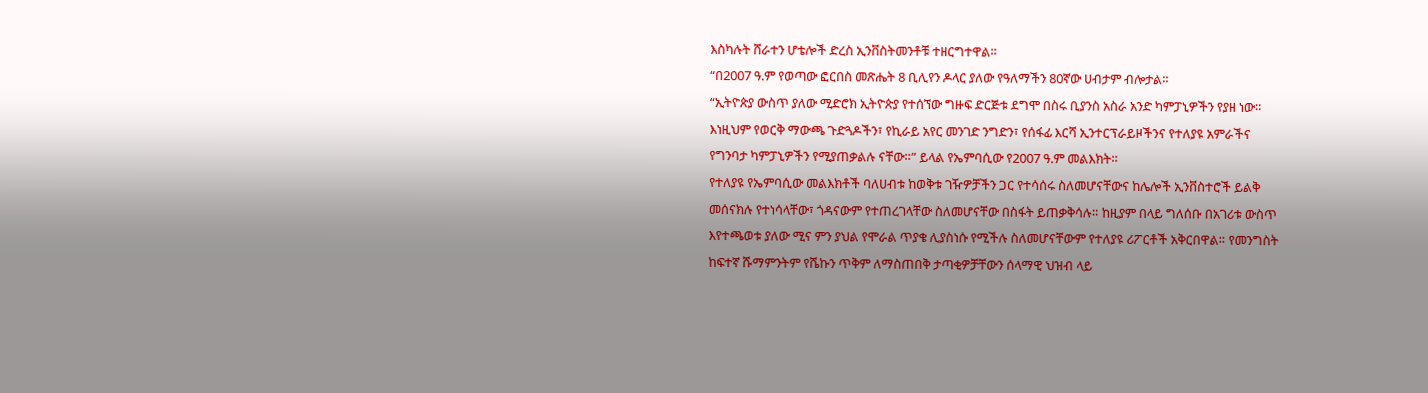እስካሉት ሸራተን ሆቴሎች ድረስ ኢንቨስትመንቶቹ ተዘርግተዋል።
“በ2007 ዓ.ም የወጣው ፎርበስ መጽሔት 8 ቢሊየን ዶላር ያለው የዓለማችን 80ኛው ሀብታም ብሎታል።
“ኢትዮጵያ ውስጥ ያለው ሚድሮክ ኢትዮጵያ የተሰኘው ግዙፍ ድርጅቱ ደግሞ በስሩ ቢያንስ አስራ አንድ ካምፓኒዎችን የያዘ ነው። እነዚህም የወርቅ ማውጫ ጉድጓዶችን፣ የኪራይ አየር መንገድ ንግድን፣ የሰፋፊ እርሻ ኢንተርፕራይዞችንና የተለያዩ አምራችና የግንባታ ካምፓኒዎችን የሚያጠቃልሉ ናቸው።” ይላል የኤምባሲው የ2007 ዓ.ም መልእክት።
የተለያዩ የኤምባሲው መልእክቶች ባለሀብቱ ከወቅቱ ገዥዎቻችን ጋር የተሳሰሩ ስለመሆናቸውና ከሌሎች ኢንቨስተሮች ይልቅ መሰናክሉ የተነሳላቸው፣ ጎዳናውም የተጠረገላቸው ስለመሆናቸው በስፋት ይጠቃቅሳሉ። ከዚያም በላይ ግለሰቡ በአገሪቱ ውስጥ እየተጫወቱ ያለው ሚና ምን ያህል የሞራል ጥያቄ ሊያስነሱ የሚችሉ ስለመሆናቸውም የተለያዩ ሪፖርቶች አቅርበዋል። የመንግስት ከፍተኛ ሹማምንትም የሼኩን ጥቅም ለማስጠበቅ ታጣቂዎቻቸውን ሰላማዊ ህዝብ ላይ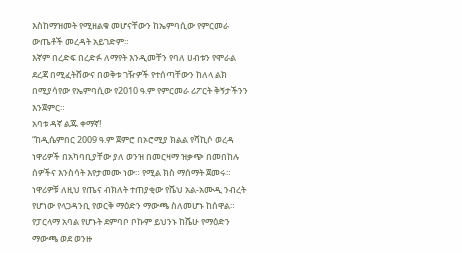እስከማዝመት የሚዘልቁ መሆናቸውን ከኤምባሲው የምርመራ ውጤቶች መረዳት አይገድም።
እኛም በረድፍ በረድፉ ለማየት እንዲመቸን የባለ ሀብቱን የሞራል ደረጃ በሚፈትሸውና በወቅቱ ገዥዎች የተሰጣቸውን ከለላ ልክ በሚያሳየው የኤምባሲው የ2010 ዓ.ም የምርመራ ሪፖርት ቅኝታችንን እንጀምር።
አባቱ ዳኛ ልጁ ቀማኛ!
“ከዲሴምበር 2009 ዓ.ም ጀምሮ በኦሮሚያ ክልል የሻኪሶ ወረዳ ነዋሪዎች በአካባቢያቸው ያለ ወንዝ በመርዛማ ዝቃጭ በመበከሉ ሰዎችና እንስሳት እየታመሙ ነው። የሚል ክስ ማሰማት ጀመሩ። ነዋሪዎቹ ለዚህ የጤና ብክለት ተጠያቂው የሼህ አል-አሙዲ ንብረት የሆነው የላጋዳንቢ የወርቅ ማዕድን ማውጫ ስለመሆኑ ከሰዋል። የፓርላማ አባል የሆኑት ደምባቦ ቦኩም ይህንኑ ከሼሁ የማዕድን ማውጫ ወደ ወንዙ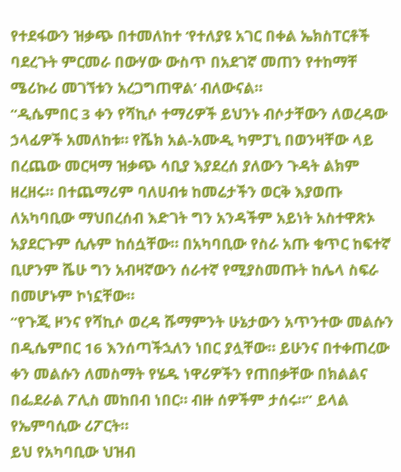የተደፋውን ዝቃጭ በተመለከተ ‘የተለያዩ አገር በቀል ኤክስፐርቶች ባደረጉት ምርመራ በውሃው ውስጥ በአደገኛ መጠን የተከማቸ ሜሪኩሪ መገኘቱን አረጋግጠዋል’ ብለውናል።
“ዲሴምበር 3 ቀን የሻኪሶ ተማሪዎች ይህንኑ ብሶታቸውን ለወረዳው ኃላፊዎች አመለከቱ። የሼክ አል-አሙዲ ካምፓኒ በወንዛቸው ላይ በረጨው መርዛማ ዝቃጭ ሳቢያ እያደረሰ ያለውን ጉዳት ልክም ዘረዘሩ። በተጨማሪም ባለሀብቱ ከመሬታችን ወርቅ እያወጡ ለአካባቢው ማህበረሰብ እድገት ግን አንዳችም አይነት አስተዋጽኦ አያደርጉም ሲሉም ከሰሷቸው። በአካባቢው የስራ አጡ ቁጥር ከፍተኛ ቢሆንም ሼሁ ግን አብዛኛውን ሰራተኛ የሚያስመጡት ከሌላ ስፍራ በመሆኑም ኮነኗቸው።
“የጉጂ ዞንና የሻኪሶ ወረዳ ሹማምንት ሁኔታውን አጥንተው መልሱን በዲሴምበር 16 እንሰጣችኋለን ነበር ያሏቸው። ይሁንና በተቀጠረው ቀን መልሱን ለመስማት የሄዱ ነዋሪዎችን የጠበቃቸው በክልልና በፌደራል ፖሊስ መከበብ ነበር። ብዙ ሰዎችም ታሰሩ።” ይላል የኤምባሲው ሪፖርት።
ይህ የአካባቢው ህዝብ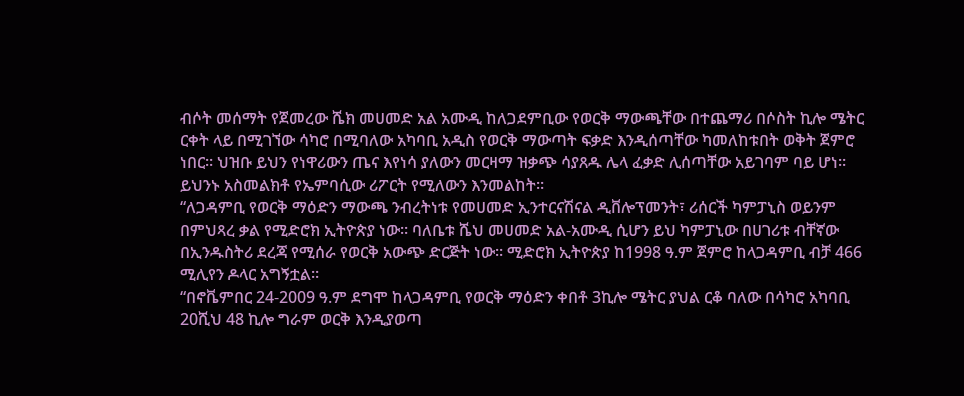ብሶት መሰማት የጀመረው ሼክ መሀመድ አል አሙዲ ከለጋደምቢው የወርቅ ማውጫቸው በተጨማሪ በሶስት ኪሎ ሜትር ርቀት ላይ በሚገኘው ሳካሮ በሚባለው አካባቢ አዲስ የወርቅ ማውጣት ፍቃድ እንዲሰጣቸው ካመለከቱበት ወቅት ጀምሮ ነበር። ህዝቡ ይህን የነዋሪውን ጤና እየነሳ ያለውን መርዛማ ዝቃጭ ሳያጸዱ ሌላ ፈቃድ ሊሰጣቸው አይገባም ባይ ሆነ። ይህንኑ አስመልክቶ የኤምባሲው ሪፖርት የሚለውን እንመልከት።
“ለጋዳምቢ የወርቅ ማዕድን ማውጫ ንብረትነቱ የመሀመድ ኢንተርናሽናል ዲቨሎፕመንት፣ ሪሰርች ካምፓኒስ ወይንም በምህጻረ ቃል የሚድሮክ ኢትዮጵያ ነው። ባለቤቱ ሼህ መሀመድ አል-አሙዲ ሲሆን ይህ ካምፓኒው በሀገሪቱ ብቸኛው በኢንዱስትሪ ደረጃ የሚሰራ የወርቅ አውጭ ድርጅት ነው። ሚድሮክ ኢትዮጵያ ከ1998 ዓ.ም ጀምሮ ከላጋዳምቢ ብቻ 466 ሚሊየን ዶላር አግኝቷል።
“በኖቬምበር 24-2009 ዓ.ም ደግሞ ከላጋዳምቢ የወርቅ ማዕድን ቀበቶ 3ኪሎ ሜትር ያህል ርቆ ባለው በሳካሮ አካባቢ 20ሺህ 48 ኪሎ ግራም ወርቅ እንዲያወጣ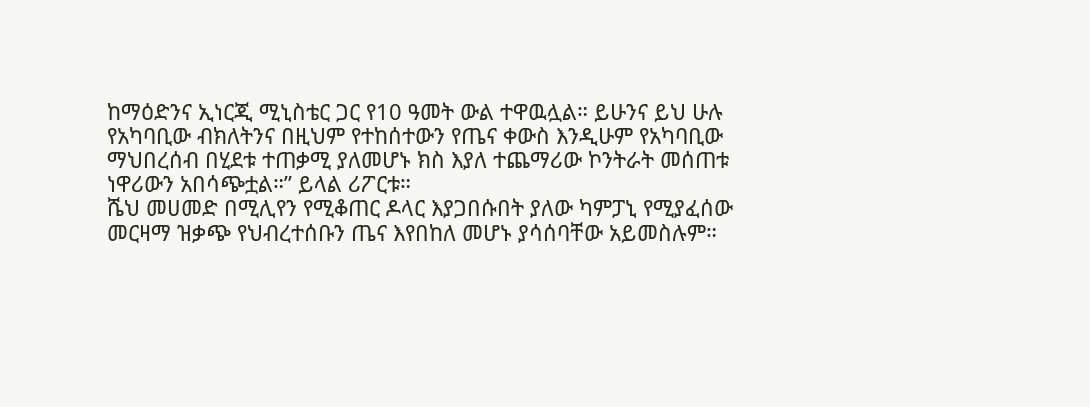ከማዕድንና ኢነርጂ ሚኒስቴር ጋር የ10 ዓመት ውል ተዋዉሏል። ይሁንና ይህ ሁሉ የአካባቢው ብክለትንና በዚህም የተከሰተውን የጤና ቀውስ እንዲሁም የአካባቢው ማህበረሰብ በሂደቱ ተጠቃሚ ያለመሆኑ ክስ እያለ ተጨማሪው ኮንትራት መሰጠቱ ነዋሪውን አበሳጭቷል።” ይላል ሪፖርቱ።
ሼህ መሀመድ በሚሊየን የሚቆጠር ዶላር እያጋበሱበት ያለው ካምፓኒ የሚያፈሰው መርዛማ ዝቃጭ የህብረተሰቡን ጤና እየበከለ መሆኑ ያሳሰባቸው አይመስሉም።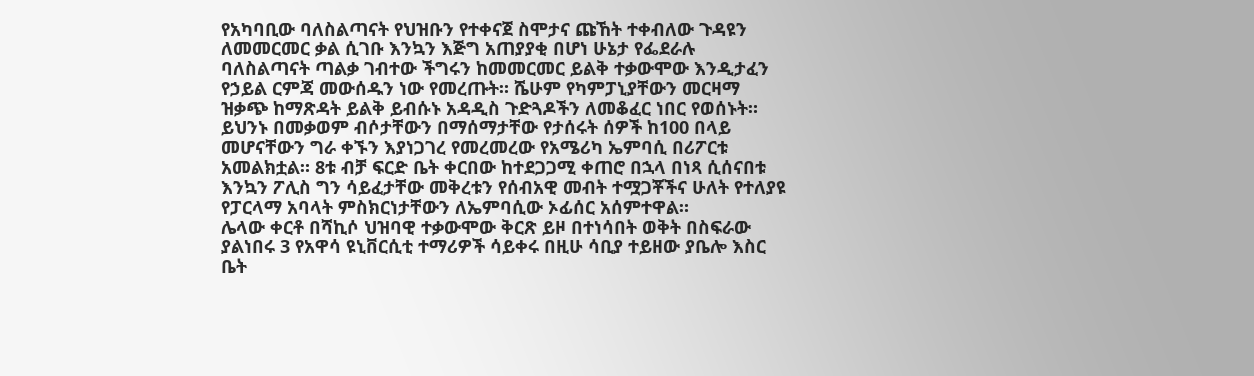የአካባቢው ባለስልጣናት የህዝቡን የተቀናጀ ስሞታና ጩኸት ተቀብለው ጉዳዩን ለመመርመር ቃል ሲገቡ እንኳን እጅግ አጠያያቂ በሆነ ሁኔታ የፌደራሉ ባለስልጣናት ጣልቃ ገብተው ችግሩን ከመመርመር ይልቅ ተቃውሞው እንዲታፈን የኃይል ርምጃ መውሰዱን ነው የመረጡት። ሼሁም የካምፓኒያቸውን መርዛማ ዝቃጭ ከማጽዳት ይልቅ ይብሱኑ አዳዲስ ጉድጓዶችን ለመቆፈር ነበር የወሰኑት።
ይህንኑ በመቃወም ብሶታቸውን በማሰማታቸው የታሰሩት ሰዎች ከ100 በላይ መሆናቸውን ግራ ቀኙን እያነጋገረ የመረመረው የአሜሪካ ኤምባሲ በሪፖርቱ አመልክቷል። 8ቱ ብቻ ፍርድ ቤት ቀርበው ከተደጋጋሚ ቀጠሮ በኋላ በነጻ ሲሰናበቱ እንኳን ፖሊስ ግን ሳይፈታቸው መቅረቱን የሰብአዊ መብት ተሟጋቾችና ሁለት የተለያዩ የፓርላማ አባላት ምስክርነታቸውን ለኤምባሲው ኦፊሰር አሰምተዋል።
ሌላው ቀርቶ በሻኪሶ ህዝባዊ ተቃውሞው ቅርጽ ይዞ በተነሳበት ወቅት በስፍራው ያልነበሩ 3 የአዋሳ ዩኒቨርሲቲ ተማሪዎች ሳይቀሩ በዚሁ ሳቢያ ተይዘው ያቤሎ እስር ቤት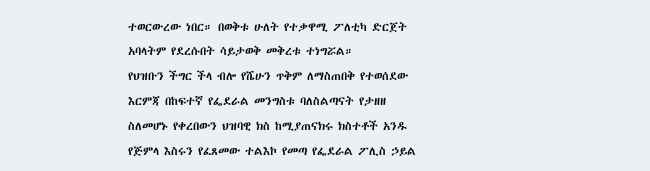ተወርውረው ነበር። በወቅቱ ሁለት የተቃዋሚ ፖለቲካ ድርጀት አባላትም የደረሱበት ሳይታወቅ መቅረቱ ተነግሯል።
የህዝቡን ችግር ችላ ብሎ የሼሁን ጥቅም ለማስጠበቅ የተወሰደው እርምጃ በከፍተኛ የፌደራል መንግስቱ ባለስልጣናት የታዘዘ ስለመሆኑ የቀረበውን ህዝባዊ ክስ ከሚያጠናክሩ ክስተቶች አንዱ የጅምላ እስሩን የፈጸመው ተልእኮ የመጣ የፌደራል ፖሊስ ኃይል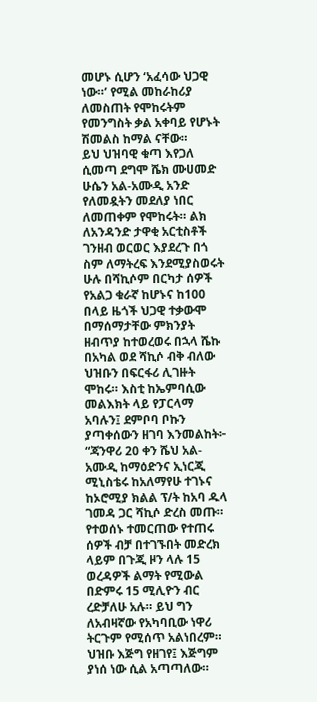መሆኑ ሲሆን ‘አፈሳው ህጋዊ ነው።’ የሚል መከራከሪያ ለመስጠት የሞከሩትም የመንግስት ቃል አቀባይ የሆኑት ሽመልስ ከማል ናቸው።
ይህ ህዝባዊ ቁጣ እየጋለ ሲመጣ ደግሞ ሼክ ሙሀመድ ሁሴን አል-አሙዲ አንድ የለመዷትን መደለያ ነበር ለመጠቀም የሞከሩት። ልክ ለአንዳንድ ታዋቂ አርቲስቶች ገንዘብ ወርወር እያደረጉ በጎ ስም ለማትረፍ እንደሚያስወሩት ሁሉ በሻኪሶም በርካታ ሰዎች የአልጋ ቁራኛ ከሆኑና ከ100 በላይ ዜጎች ህጋዊ ተቃውሞ በማሰማታቸው ምክንያት ዘብጥያ ከተወረወሩ በኋላ ሼኩ በአካል ወደ ሻኪሶ ብቅ ብለው ህዝቡን በፍርፋሪ ሊገዙት ሞከሩ። እስቲ ከኤምባሲው መልእክት ላይ የፓርላማ አባሉን፤ ደምቦባ ቦኩን ያጣቀሰውን ዘገባ እንመልከት፦
“ጃንዋሪ 20 ቀን ሼህ አል-አሙዲ ከማዕድንና ኢነርጂ ሚኒስቴሩ ከአለማየሁ ተገኑና ከኦሮሚያ ክልል ፕ/ት ከአባ ዱላ ገመዳ ጋር ሻኪሶ ድረስ መጡ። የተወሰኑ ተመርጠው የተጠሩ ሰዎች ብቻ በተገኙበት መድረክ ላይም በጉጂ ዞን ላሉ 15 ወረዳዎች ልማት የሚውል በድምሩ 15 ሚሊዮን ብር ረድቻለሁ አሉ። ይህ ግን ለአብዛኛው የአካባቢው ነዋሪ ትርጉም የሚሰጥ አልነበረም። ህዝቡ እጅግ የዘገየ፤ እጅግም ያነሰ ነው ሲል አጣጣለው።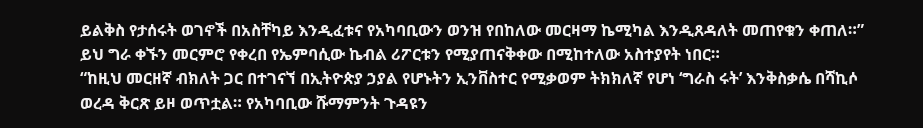ይልቅስ የታሰሩት ወገኖች በአስቸካይ እንዲፈቱና የአካባቢውን ወንዝ የበከለው መርዛማ ኬሚካል እንዲጸዳለት መጠየቁን ቀጠለ።”
ይህ ግራ ቀኙን መርምሮ የቀረበ የኤምባሲው ኬብል ሪፖርቱን የሚያጠናቅቀው በሚከተለው አስተያየት ነበር።
“ከዚህ መርዘኛ ብክለት ጋር በተገናኘ በኢትዮጵያ ኃያል የሆኑትን ኢንቨስተር የሚቃወም ትክክለኛ የሆነ ‘ግራስ ሩት’ እንቅስቃሴ በሻኪሶ ወረዳ ቅርጽ ይዞ ወጥቷል። የአካባቢው ሹማምንት ጉዳዩን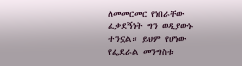ለመመርመር የነበራቸው ፈቃደኝነት ግን ወዲያውኑ ተንኗል። ይህም የሆነው የፌደራል መንግስቱ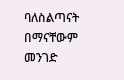ባለስልጣናት በማናቸውም መንገድ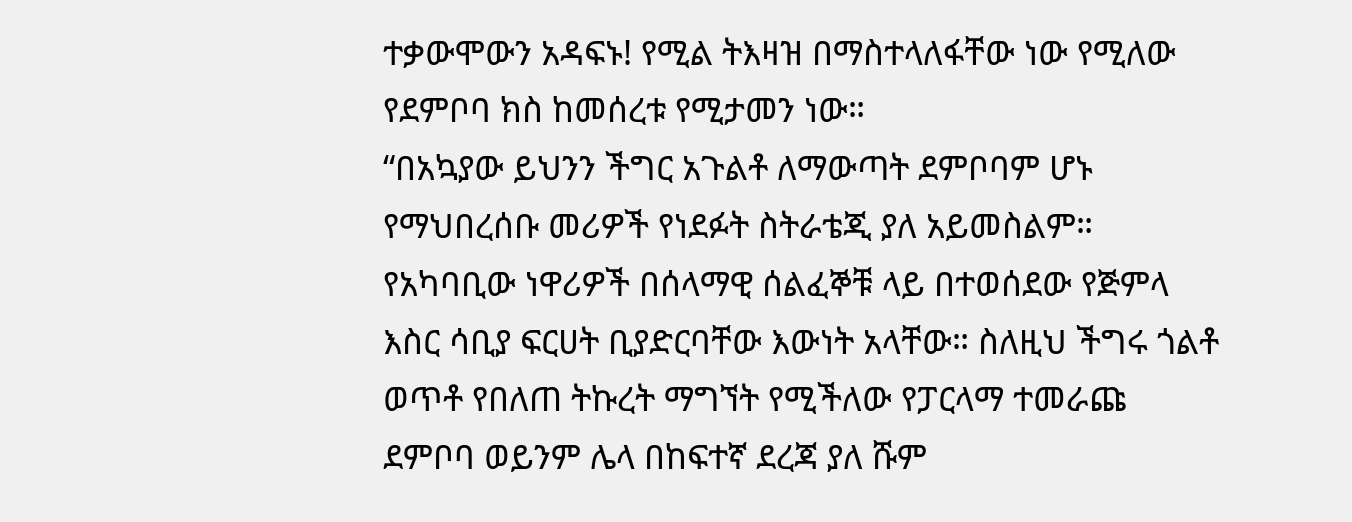ተቃውሞውን አዳፍኑ! የሚል ትእዛዝ በማስተላለፋቸው ነው የሚለው የደምቦባ ክስ ከመሰረቱ የሚታመን ነው።
“በአኳያው ይህንን ችግር አጉልቶ ለማውጣት ደምቦባም ሆኑ የማህበረሰቡ መሪዎች የነደፉት ስትራቴጂ ያለ አይመስልም። የአካባቢው ነዋሪዎች በሰላማዊ ሰልፈኞቹ ላይ በተወሰደው የጅምላ እስር ሳቢያ ፍርሀት ቢያድርባቸው እውነት አላቸው። ስለዚህ ችግሩ ጎልቶ ወጥቶ የበለጠ ትኩረት ማግኘት የሚችለው የፓርላማ ተመራጩ ደምቦባ ወይንም ሌላ በከፍተኛ ደረጃ ያለ ሹም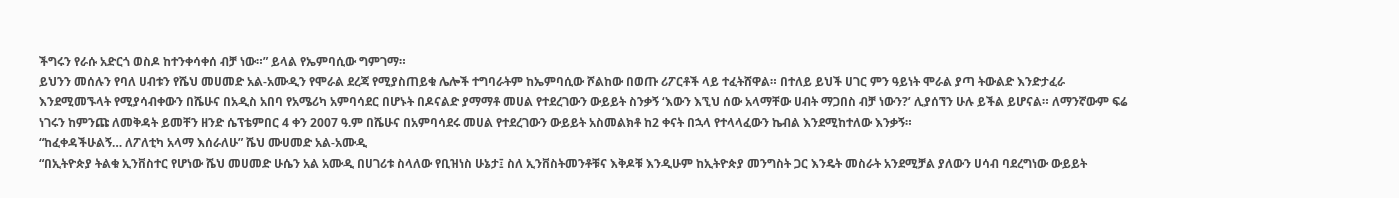ችግሩን የራሱ አድርጎ ወስዶ ከተንቀሳቀሰ ብቻ ነው።” ይላል የኤምባሲው ግምገማ።
ይህንን መሰሉን የባለ ሀብቱን የሼህ መሀመድ አል-አሙዲን የሞራል ደረጃ የሚያስጠይቁ ሌሎች ተግባራትም ከኤምባሲው ሾልከው በወጡ ሪፖርቶች ላይ ተፈትሸዋል። በተለይ ይህች ሀገር ምን ዓይነት ሞራል ያጣ ትውልድ እንድታፈራ እንደሚመኙላት የሚያሳብቀውን በሼሁና በአዲስ አበባ የአሜሪካ አምባሳደር በሆኑት በዶናልድ ያማማቶ መሀል የተደረገውን ውይይት ስንቃኝ ‘እውን እኚህ ሰው አላማቸው ሀብት ማጋበስ ብቻ ነውን?’ ሊያሰኘን ሁሉ ይችል ይሆናል። ለማንኛውም ፍሬ ነገሩን ከምንጩ ለመቅዳት ይመቸን ዘንድ ሴፕቴምበር 4 ቀን 2007 ዓ.ም በሼሁና በአምባሳደሩ መሀል የተደረገውን ውይይት አስመልክቶ ከ2 ቀናት በኋላ የተላላፈውን ኬብል እንደሚከተለው እንቃኝ።
“ከፈቀዳችሁልኝ… ለፖለቲካ አላማ እሰራለሁ” ሼህ ሙሀመድ አል-አሙዲ
“በኢትዮጵያ ትልቁ ኢንቨስተር የሆነው ሼህ መሀመድ ሁሴን አል አሙዲ በሀገሪቱ ስላለው የቢዝነስ ሁኔታ፤ ስለ ኢንቨስትመንቶቹና እቅዶቹ እንዲሁም ከኢትዮጵያ መንግስት ጋር እንዴት መስራት አንደሚቻል ያለውን ሀሳብ ባደረግነው ውይይት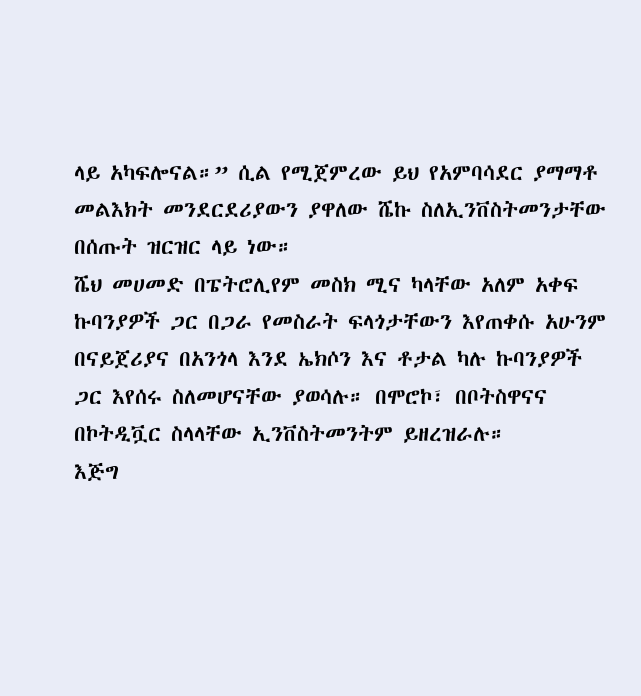ላይ አካፍሎናል።” ሲል የሚጀምረው ይህ የአምባሳደር ያማማቶ መልእክት መንደርደሪያውን ያዋለው ሼኩ ስለኢንቨስትመንታቸው በሰጡት ዝርዝር ላይ ነው።
ሼህ መሀመድ በፔትሮሊየም መስክ ሚና ካላቸው አለም አቀፍ ኩባንያዎች ጋር በጋራ የመስራት ፍላጎታቸውን እየጠቀሱ አሁንም በናይጀሪያና በአንጎላ እንደ ኤክሶን እና ቶታል ካሉ ኩባንያዎች ጋር እየሰሩ ስለመሆናቸው ያወሳሉ። በሞሮኮ፣ በቦትስዋናና በኮትዲቯር ስላላቸው ኢንቨስትመንትም ይዘረዝራሉ።
እጅግ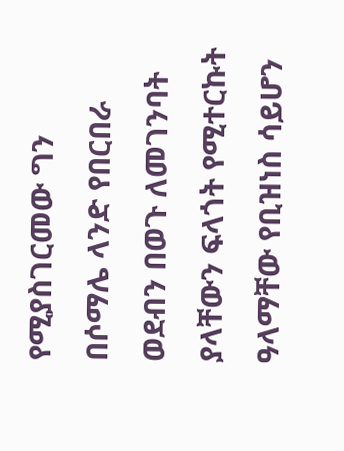የሚያስገርመው ግን በሶማሌ ላንድ የበርበራ ወደብን በወጉ ለመገንባት ያላቸውን ፍላጎት የሚተርኩት ዓላማቸው የቢዝነስ ሳይሆን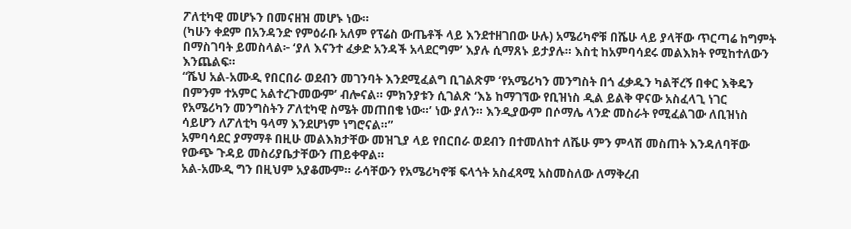ፖለቲካዊ መሆኑን በመናዘዝ መሆኑ ነው።
(ካሁን ቀደም በአንዳንድ የምዕራቡ አለም የፕሬስ ውጤቶች ላይ እንደተዘገበው ሁሉ) አሜሪካኖቹ በሼሁ ላይ ያላቸው ጥርጣሬ ከግምት በማስገባት ይመስላል፦ ‘ያለ እናንተ ፈቃድ አንዳች አላደርግም’ እያሉ ሲማጸኑ ይታያሉ። እስቲ ከአምባሳደሩ መልእክት የሚከተለውን እንጨልፍ።
“ሼህ አል-አሙዲ የበርበራ ወደብን መገንባት እንደሚፈልግ ቢገልጽም ‘የአሜሪካን መንግስት በጎ ፈቃዱን ካልቸረኝ በቀር እቅዴን በምንም ተአምር አልተረጉመውም’ ብሎናል። ምክንያቱን ሲገልጽ ‘እኔ ከማገኘው የቢዝነስ ዲል ይልቅ ዋናው አስፈላጊ ነገር የአሜሪካን መንግስትን ፖለቲካዊ ስሜት መጠበቄ ነው።’ ነው ያለን። እንዲያውም በሶማሌ ላንድ መስራት የሚፈልገው ለቢዝነስ ሳይሆን ለፖለቲካ ዓላማ እንደሆነም ነግሮናል።”
አምባሳደር ያማማቶ በዚሁ መልእክታቸው መዝጊያ ላይ የበርበራ ወደብን በተመለከተ ለሼሁ ምን ምላሽ መስጠት እንዳለባቸው የውጭ ጉዳይ መስሪያቤታቸውን ጠይቀዋል።
አል-አሙዲ ግን በዚህም አያቆሙም። ራሳቸውን የአሜሪካኖቹ ፍላጎት አስፈጻሚ አስመስለው ለማቅረብ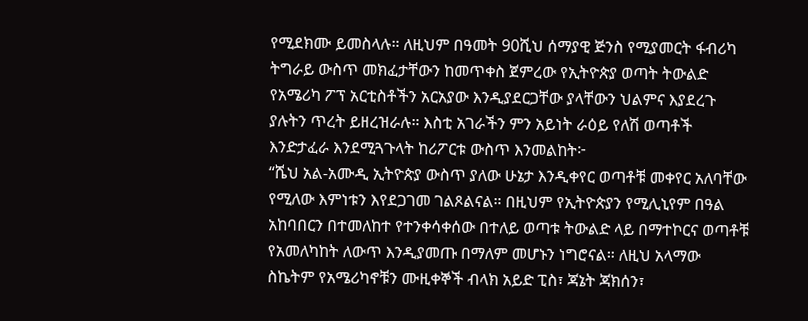የሚደክሙ ይመስላሉ። ለዚህም በዓመት 90ሺህ ሰማያዊ ጅንስ የሚያመርት ፋብሪካ ትግራይ ውስጥ መክፈታቸውን ከመጥቀስ ጀምረው የኢትዮጵያ ወጣት ትውልድ የአሜሪካ ፖፕ አርቲስቶችን አርአያው እንዲያደርጋቸው ያላቸውን ህልምና እያደረጉ ያሉትን ጥረት ይዘረዝራሉ። እስቲ አገራችን ምን አይነት ራዕይ የለሽ ወጣቶች እንድታፈራ እንደሚጓጉላት ከሪፖርቱ ውስጥ እንመልከት፦
“ሼህ አል-አሙዲ ኢትዮጵያ ውስጥ ያለው ሁኔታ እንዲቀየር ወጣቶቹ መቀየር አለባቸው የሚለው እምነቱን እየደጋገመ ገልጾልናል። በዚህም የኢትዮጵያን የሚሊኒየም በዓል አከባበርን በተመለከተ የተንቀሳቀሰው በተለይ ወጣቱ ትውልድ ላይ በማተኮርና ወጣቶቹ የአመለካከት ለውጥ እንዲያመጡ በማለም መሆኑን ነግሮናል። ለዚህ አላማው ስኬትም የአሜሪካኖቹን ሙዚቀኞች ብላክ አይድ ፒስ፣ ጃኔት ጃክሰን፣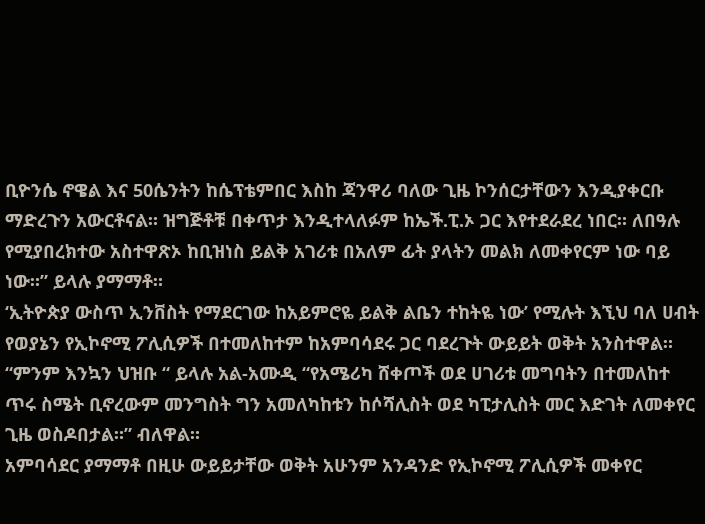ቢዮንሴ ኖዌል እና 50ሴንትን ከሴፕቴምበር እስከ ጃንዋሪ ባለው ጊዜ ኮንሰርታቸውን እንዲያቀርቡ ማድረጉን አውርቶናል። ዝግጅቶቹ በቀጥታ እንዲተላለፉም ከኤች.ፒ.ኦ ጋር እየተደራደረ ነበር። ለበዓሉ የሚያበረክተው አስተዋጽኦ ከቢዝነስ ይልቅ አገሪቱ በአለም ፊት ያላትን መልክ ለመቀየርም ነው ባይ ነው።” ይላሉ ያማማቶ።
‘ኢትዮጵያ ውስጥ ኢንቨስት የማደርገው ከአይምሮዬ ይልቅ ልቤን ተከትዬ ነው’ የሚሉት እኚህ ባለ ሀብት የወያኔን የኢኮኖሚ ፖሊሲዎች በተመለከተም ከአምባሳደሩ ጋር ባደረጉት ውይይት ወቅት አንስተዋል።
“ምንም እንኳን ህዝቡ “ ይላሉ አል-አሙዲ “የአሜሪካ ሸቀጦች ወደ ሀገሪቱ መግባትን በተመለከተ ጥሩ ስሜት ቢኖረውም መንግስት ግን አመለካከቱን ከሶሻሊስት ወደ ካፒታሊስት መር እድገት ለመቀየር ጊዜ ወስዶበታል።” ብለዋል።
አምባሳደር ያማማቶ በዚሁ ውይይታቸው ወቅት አሁንም አንዳንድ የኢኮኖሚ ፖሊሲዎች መቀየር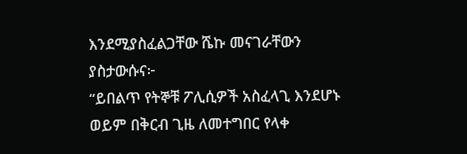እንደሚያስፈልጋቸው ሼኩ መናገራቸውን ያስታውሱና፦
“ይበልጥ የትኞቹ ፖሊሲዎች አስፈላጊ እንደሆኑ ወይም በቅርብ ጊዜ ለመተግበር የላቀ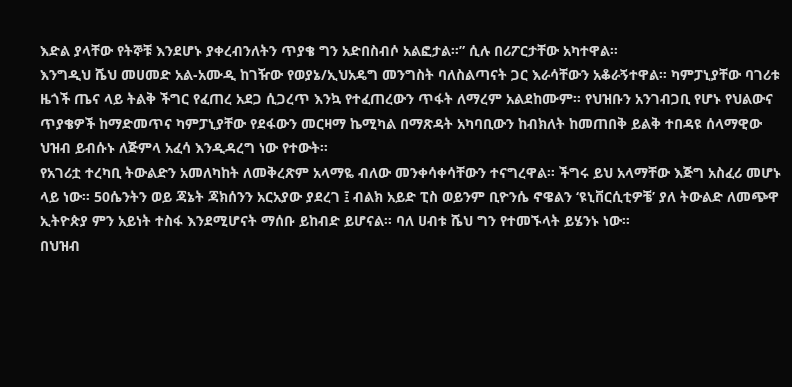እድል ያላቸው የትኞቹ እንደሆኑ ያቀረብንለትን ጥያቄ ግን አድበስብሶ አልፎታል።” ሲሉ በሪፖርታቸው አካተዋል።
እንግዲህ ሼህ መሀመድ አል-አሙዲ ከገዥው የወያኔ/ኢህአዴግ መንግስት ባለስልጣናት ጋር እራሳቸውን አቆራኝተዋል። ካምፓኒያቸው ባገሪቱ ዜጎች ጤና ላይ ትልቅ ችግር የፈጠረ አደጋ ሲጋረጥ እንኳ የተፈጠረውን ጥፋት ለማረም አልደከሙም። የህዝቡን አንገብጋቢ የሆኑ የህልውና ጥያቄዎች ከማድመጥና ካምፓኒያቸው የደፋውን መርዛማ ኬሚካል በማጽዳት አካባቢውን ከብክለት ከመጠበቅ ይልቅ ተበዳዩ ሰላማዊው ህዝብ ይብሱኑ ለጅምላ አፈሳ እንዲዳረግ ነው የተውት።
የአገሪቷ ተረካቢ ትውልድን አመለካከት ለመቅረጽም አላማዬ ብለው መንቀሳቀሳቸውን ተናግረዋል። ችግሩ ይህ አላማቸው እጅግ አስፈሪ መሆኑ ላይ ነው። 50ሴንትን ወይ ጃኔት ጃክሰንን አርአያው ያደረገ ፤ ብልክ አይድ ፒስ ወይንም ቢዮንሴ ኖዌልን ‘ዩኒቨርሲቲዎቼ’ ያለ ትውልድ ለመጭዋ ኢትዮጵያ ምን አይነት ተስፋ እንደሚሆናት ማሰቡ ይከብድ ይሆናል። ባለ ሀብቱ ሼህ ግን የተመኙላት ይሄንኑ ነው።
በህዝብ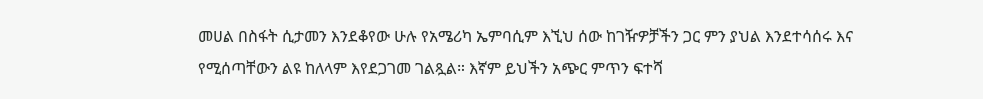መሀል በስፋት ሲታመን እንደቆየው ሁሉ የአሜሪካ ኤምባሲም እኚህ ሰው ከገዥዎቻችን ጋር ምን ያህል እንደተሳሰሩ እና የሚሰጣቸውን ልዩ ከለላም እየደጋገመ ገልጿል። እኛም ይህችን አጭር ምጥን ፍተሻ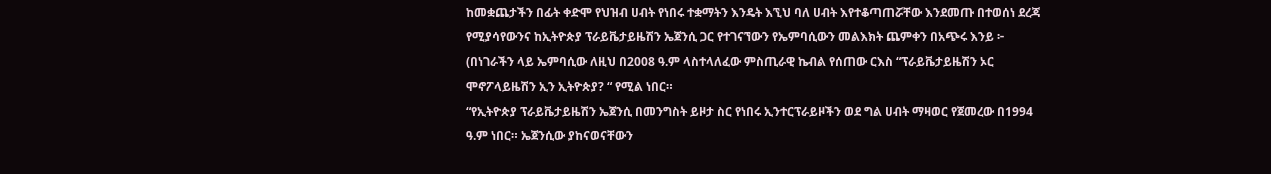ከመቋጨታችን በፊት ቀድሞ የህዝብ ሀብት የነበሩ ተቋማትን እንዴት እኚህ ባለ ሀብት እየተቆጣጠሯቸው እንደመጡ በተወሰነ ደረጃ የሚያሳየውንና ከኢትዮጵያ ፕራይቬታይዜሽን ኤጀንሲ ጋር የተገናኘውን የኤምባሲውን መልእክት ጨምቀን በአጭሩ እንይ ፦ (በነገራችን ላይ ኤምባሲው ለዚህ በ2008 ዓ.ም ላስተላለፈው ምስጢራዊ ኬብል የሰጠው ርእስ “ፕራይቬታይዜሽን ኦር ሞኖፖላይዜሽን ኢን ኢትዮጵያ? “ የሚል ነበር።
“የኢትዮጵያ ፕራይቬታይዜሽን ኤጀንሲ በመንግስት ይዞታ ስር የነበሩ ኢንተርፕራይዞችን ወደ ግል ሀብት ማዛወር የጀመረው በ1994 ዓ.ም ነበር። ኤጀንሲው ያከናወናቸውን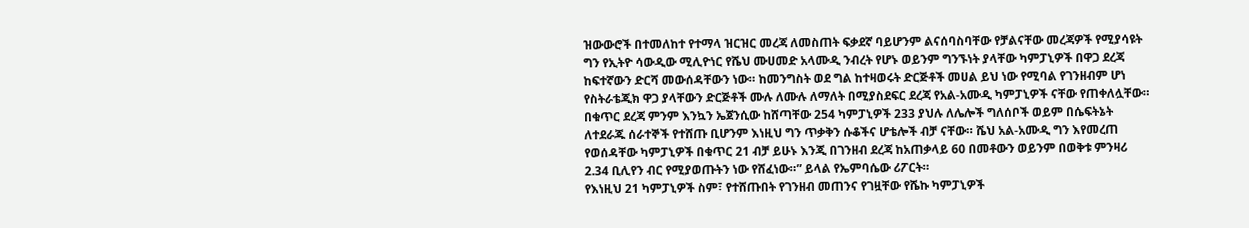ዝውውሮች በተመለከተ የተማላ ዝርዝር መረጃ ለመስጠት ፍቃደኛ ባይሆንም ልናሰባስባቸው የቻልናቸው መረጃዎች የሚያሳዩት ግን የኢትዮ ሳውዲው ሚሊዮነር የሼህ ሙሀመድ አላሙዲ ንብረት የሆኑ ወይንም ግንኙነት ያላቸው ካምፓኒዎች በዋጋ ደረጃ ከፍተኛውን ድርሻ መውሰዳቸውን ነው። ከመንግስት ወደ ግል ከተዛወሩት ድርጅቶች መሀል ይህ ነው የሚባል የገንዘብም ሆነ የስትራቴጂክ ዋጋ ያላቸውን ድርጅቶች ሙሉ ለሙሉ ለማለት በሚያስደፍር ደረጃ የአል-አሙዲ ካምፓኒዎች ናቸው የጠቀለሏቸው።
በቁጥር ደረጃ ምንም እንኳን ኤጀንሲው ከሸጣቸው 254 ካምፓኒዎች 233 ያህሉ ለሌሎች ግለሰቦች ወይም በሴፍትኔት ለተደራጁ ሰራተኞች የተሸጡ ቢሆንም እነዚህ ግን ጥቃቅን ሱቆችና ሆቴሎች ብቻ ናቸው። ሼህ አል-አሙዲ ግን እየመረጠ የወሰዳቸው ካምፓኒዎች በቁጥር 21 ብቻ ይሁኑ እንጂ በገንዘብ ደረጃ ከአጠቃላይ 60 በመቶውን ወይንም በወቅቱ ምንዛሪ 2.34 ቢሊየን ብር የሚያወጡትን ነው የሸፈነው።” ይላል የኤምባሴው ሪፖርት።
የእነዚህ 21 ካምፓኒዎች ስም፣ የተሸጡበት የገንዘብ መጠንና የገዟቸው የሼኩ ካምፓኒዎች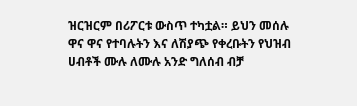ዝርዝርም በሪፖርቱ ውስጥ ተካቷል። ይህን መሰሉ ዋና ዋና የተባሉትን እና ለሽያጭ የቀረቡትን የህዝብ ሀብቶች ሙሉ ለሙሉ አንድ ግለሰብ ብቻ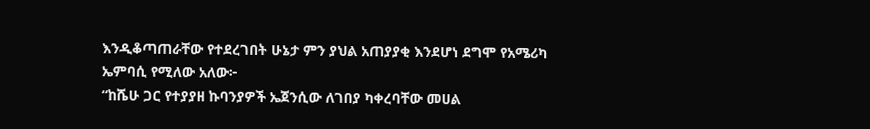እንዲቆጣጠራቸው የተደረገበት ሁኔታ ምን ያህል አጠያያቂ እንደሆነ ደግሞ የአሜሪካ ኤምባሲ የሚለው አለው፦
“ከሼሁ ጋር የተያያዘ ኩባንያዎች ኤጀንሲው ለገበያ ካቀረባቸው መሀል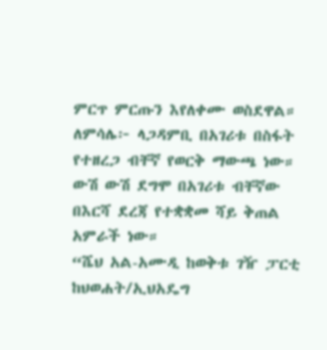ምርጥ ምርጡን እየለቀሙ ወስደዋል። ለምሳሌ፦ ላጋዳምቢ በአገሪቱ በስፋት የተዘረጋ ብቸኛ የወርቅ ማውጫ ነው። ውሽ ውሽ ደግሞ በአገሪቱ ብቸኛው በእርሻ ደረጃ የተቋቋመ ሻይ ቅጠል አምራች ነው።
“ሼህ አል-አሙዲ ከወቅቱ ገዥ ፓርቲ ከህወሐት/ኢህአዴግ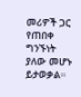መሪዎች ጋር የጠበቀ ግንኙነት ያለው መሆኑ ይታወቃል።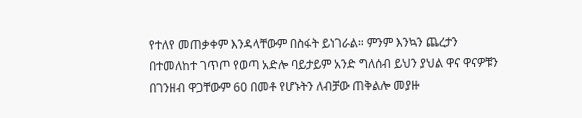የተለየ መጠቃቀም እንዳላቸውም በስፋት ይነገራል። ምንም እንኳን ጨረታን በተመለከተ ገጥጦ የወጣ አድሎ ባይታይም አንድ ግለሰብ ይህን ያህል ዋና ዋናዎቹን በገንዘብ ዋጋቸውም 60 በመቶ የሆኑትን ለብቻው ጠቅልሎ መያዙ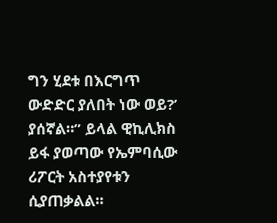ግን ሂደቱ በእርግጥ ውድድር ያለበት ነው ወይ?’ ያሰኛል።” ይላል ዊኪሊክስ ይፋ ያወጣው የኤምባሲው ሪፖርት አስተያየቱን ሲያጠቃልል።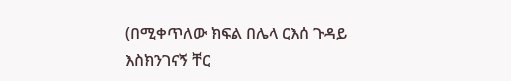(በሚቀጥለው ክፍል በሌላ ርእሰ ጉዳይ እስክንገናኝ ቸር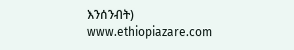እንሰንብት)
www.ethiopiazare.com